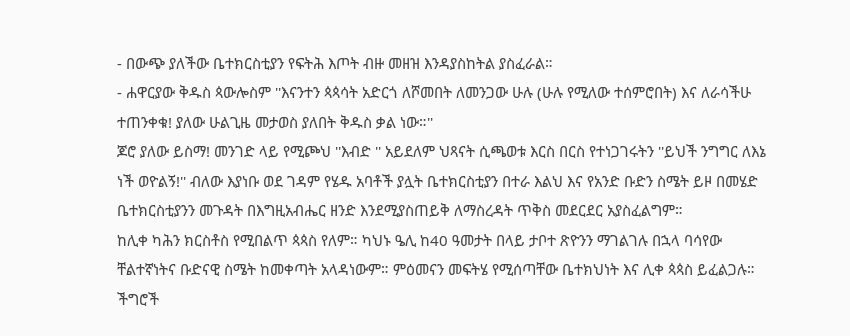- በውጭ ያለችው ቤተክርስቲያን የፍትሕ እጦት ብዙ መዘዝ እንዳያስከትል ያስፈራል።
- ሐዋርያው ቅዱስ ጳውሎስም ''እናንተን ጳጳሳት አድርጎ ለሾመበት ለመንጋው ሁሉ (ሁሉ የሚለው ተሰምሮበት) እና ለራሳችሁ ተጠንቀቁ! ያለው ሁልጊዜ መታወስ ያለበት ቅዱስ ቃል ነው።''
ጆሮ ያለው ይስማ! መንገድ ላይ የሚጮህ ''እብድ '' አይደለም ህጻናት ሲጫወቱ እርስ በርስ የተነጋገሩትን ''ይህች ንግግር ለእኔ ነች ወዮልኝ!'' ብለው እያነቡ ወደ ገዳም የሄዱ አባቶች ያሏት ቤተክርስቲያን በተራ እልህ እና የአንድ ቡድን ስሜት ይዞ በመሄድ ቤተክርስቲያንን መጉዳት በእግዚአብሔር ዘንድ እንደሚያስጠይቅ ለማስረዳት ጥቅስ መደርደር አያስፈልግም።
ከሊቀ ካሕን ክርስቶስ የሚበልጥ ጳጳስ የለም። ካህኑ ዔሊ ከ40 ዓመታት በላይ ታቦተ ጽዮንን ማገልገሉ በኋላ ባሳየው ቸልተኛነትና ቡድናዊ ስሜት ከመቀጣት አላዳነውም። ምዕመናን መፍትሄ የሚሰጣቸው ቤተክህነት እና ሊቀ ጳጳስ ይፈልጋሉ። ችግሮች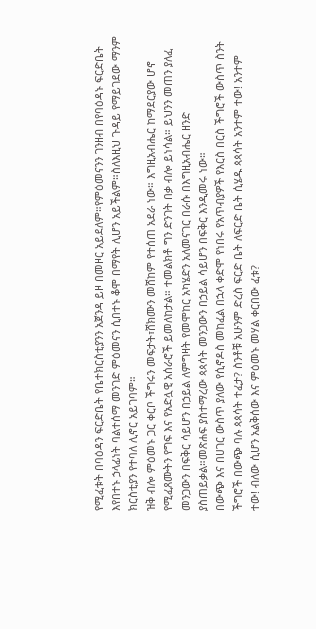የሚፈቱት በባዕዳን ፍርድቤት የቤተክርስቲያንን አጀንዳ ይዞ በመዞር አይደለም።የምዕመናንን ገንዘብ በየባዕዳኑ ፍርድቤት እየበተኑ ኃላፊነት ባልተሰማ መንገድ ምዕመናን ሲበተኑ ቆሞ በማየት ሊሆን አይችልም።ስለእዚህ ጉዳይ የማይገደው ማንም ክርስቲያን የተባለ ሊኖር አይገባም።
ዝቅ ብሎ ምዕመኑ ጋር ቀርቦ ችግሩን መፍታት፣ሸክሙን መሸከም የተሰጠ አደራ ነው። እግዚአብሔር ከማደርያው ሆኖ የሚፈጸሙትን የግፍ እና የአድሏዊ አሰራሮች ይመለከታል። ተመልክቶ ግን ድንገት በቃ ብሎ ይነሳል። ይህንን መጠን ያለፈ መንጋውን በፍቅር ሳይሆን በኃይል ለምግዛት የመሞከር አካሄድን አለመናገር በራሱ በእግዚአብሔር ዘንድ ያስጠይቃል።መጽሐፍ ያስተማረው ጳጳሳት መንጋውን በኃይል ሳይሆን በፍቅር እንዲመሩ ነው።
በውጭ እና በሀገር ውስጥ ያለው የሲኖዶስ መከፈል በኋላ ቀድሞ የነበሩ የአጥብያዎች የእርስ በርስ ችግሮች ውስጥ ስንት ችግሮች በውጭ ባሉ ጳጳሳት ተፈታ? ስንቶቹ አሁንም ድረስ ፍርድ ቤት ለፍርድ ቤት ሲሄዱ ጳጳሳት አንተም ተው! አንተም ተው! ብለው ሲሆን አልቅሰው እና ምዕመኑ መሃል ቀርበው ፈቱ?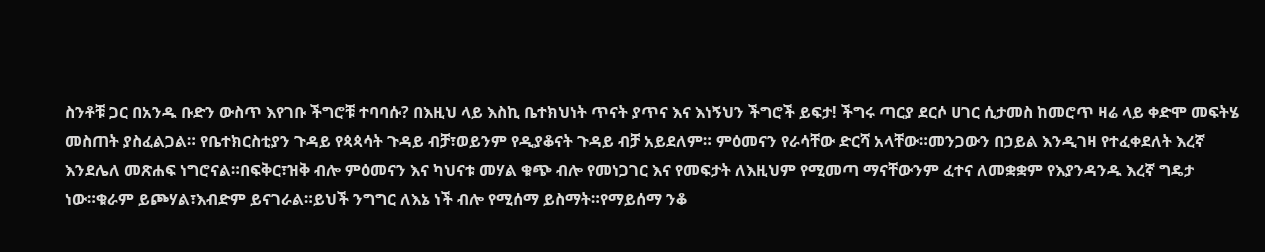ስንቶቹ ጋር በአንዱ ቡድን ውስጥ እየገቡ ችግሮቹ ተባባሱ? በእዚህ ላይ እስኪ ቤተክህነት ጥናት ያጥና እና እነኝህን ችግሮች ይፍታ! ችግሩ ጣርያ ደርሶ ሀገር ሲታመስ ከመሮጥ ዛሬ ላይ ቀድሞ መፍትሄ መስጠት ያስፈልጋል። የቤተክርስቲያን ጉዳይ የጳጳሳት ጉዳይ ብቻ፣ወይንም የዲያቆናት ጉዳይ ብቻ አይደለም። ምዕመናን የራሳቸው ድርሻ አላቸው።መንጋውን በኃይል እንዲገዛ የተፈቀደለት እረኛ እንደሌለ መጽሐፍ ነግሮናል።በፍቅር፣ዝቅ ብሎ ምዕመናን እና ካህናቱ መሃል ቁጭ ብሎ የመነጋገር እና የመፍታት ለእዚህም የሚመጣ ማናቸውንም ፈተና ለመቋቋም የእያንዳንዱ እረኛ ግዴታ ነው።ቁራም ይጮሃል፣እብድም ይናገራል።ይህች ንግግር ለእኔ ነች ብሎ የሚሰማ ይስማት።የማይሰማ ንቆ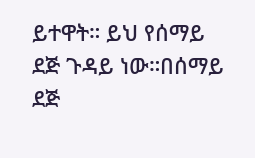ይተዋት። ይህ የሰማይ ደጅ ጉዳይ ነው።በሰማይ ደጅ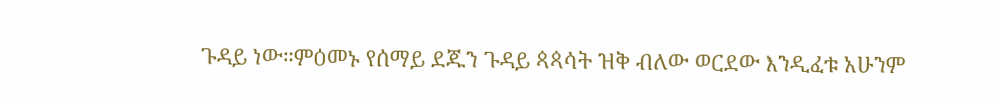ጉዳይ ነው።ምዕመኑ የሰማይ ደጁን ጉዳይ ጳጳሳት ዝቅ ብለው ወርደው እንዲፈቱ አሁንም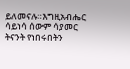ይለመናሉ።እግዚአብሔር ሳይነሳ ሰውም ሳያመር ትናንት የነበሩበትን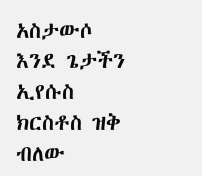አስታውሶ እንደ ጌታችን ኢየሱስ ክርስቶስ ዝቅ ብለው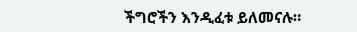ችግሮችን እንዲፈቱ ይለመናሉ።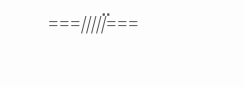===/////፟===